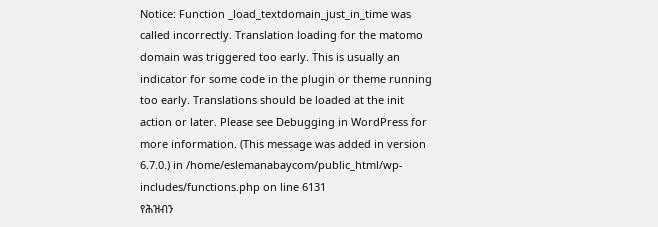Notice: Function _load_textdomain_just_in_time was called incorrectly. Translation loading for the matomo domain was triggered too early. This is usually an indicator for some code in the plugin or theme running too early. Translations should be loaded at the init action or later. Please see Debugging in WordPress for more information. (This message was added in version 6.7.0.) in /home/eslemanabaycom/public_html/wp-includes/functions.php on line 6131
የሕዝብን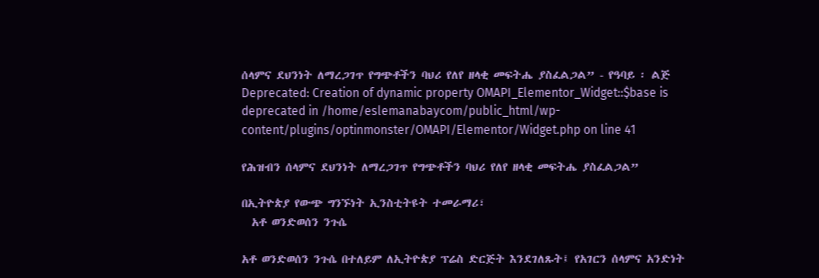ሰላምና ደህንነት ለማረጋገጥ የግጭቶችን ባህሪ የለየ ዘላቂ መፍትሔ ያስፈልጋል” - የዓባይ ፡ ልጅ
Deprecated: Creation of dynamic property OMAPI_Elementor_Widget::$base is deprecated in /home/eslemanabaycom/public_html/wp-content/plugins/optinmonster/OMAPI/Elementor/Widget.php on line 41

የሕዝብን ሰላምና ደህንነት ለማረጋገጥ የግጭቶችን ባህሪ የለየ ዘላቂ መፍትሔ ያስፈልጋል”

በኢትዮጵያ የውጭ ግንኙነት ኢንስቲትዩት ተመራማሪ፣
  አቶ ወንድወሰን ንጉሴ

አቶ ወንድወሰን ንጉሴ በተለይም ለኢትዮጵያ ፕሬስ ድርጅት እንደገለጹት፤ የአገርን ሰላምና አንድነት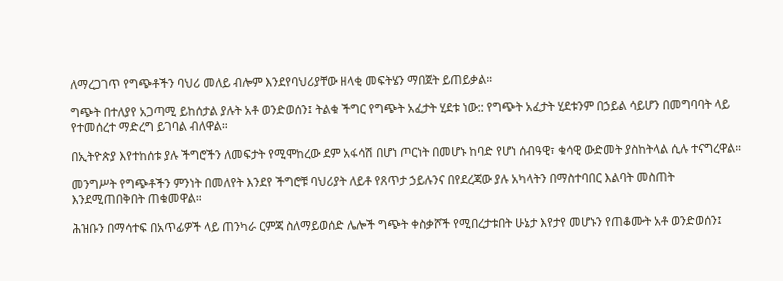ለማረጋገጥ የግጭቶችን ባህሪ መለይ ብሎም እንደየባህሪያቸው ዘላቂ መፍትሄን ማበጀት ይጠይቃል።

ግጭት በተለያየ አጋጣሚ ይከሰታል ያሉት አቶ ወንድወሰን፤ ትልቁ ችግር የግጭት አፈታት ሂደቱ ነው:: የግጭት አፈታት ሂደቱንም በኃይል ሳይሆን በመግባባት ላይ የተመሰረተ ማድረግ ይገባል ብለዋል።

በኢትዮጵያ እየተከሰቱ ያሉ ችግሮችን ለመፍታት የሚሞከረው ደም አፋሳሽ በሆነ ጦርነት በመሆኑ ከባድ የሆነ ሰብዓዊ፣ ቁሳዊ ውድመት ያስከትላል ሲሉ ተናግረዋል።

መንግሥት የግጭቶችን ምንነት በመለየት እንደየ ችግሮቹ ባህሪያት ለይቶ የጸጥታ ኃይሉንና በየደረጃው ያሉ አካላትን በማስተባበር እልባት መስጠት እንደሚጠበቅበት ጠቁመዋል።

ሕዝቡን በማሳተፍ በአጥፊዎች ላይ ጠንካራ ርምጃ ስለማይወሰድ ሌሎች ግጭት ቀስቃሾች የሚበረታቱበት ሁኔታ እየታየ መሆኑን የጠቆሙት አቶ ወንድወሰን፤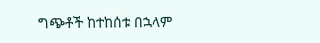ግጭቶች ከተከሰቱ በኋላም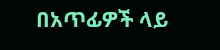በአጥፊዎች ላይ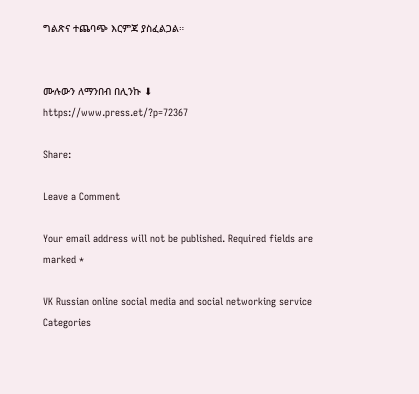ግልጽና ተጨባጭ እርምጃ ያስፈልጋል።


ሙሉውን ለማንበብ በሊንኩ ⬇
https://www.press.et/?p=72367

Share:

Leave a Comment

Your email address will not be published. Required fields are marked *

VK Russian online social media and social networking service
Categories